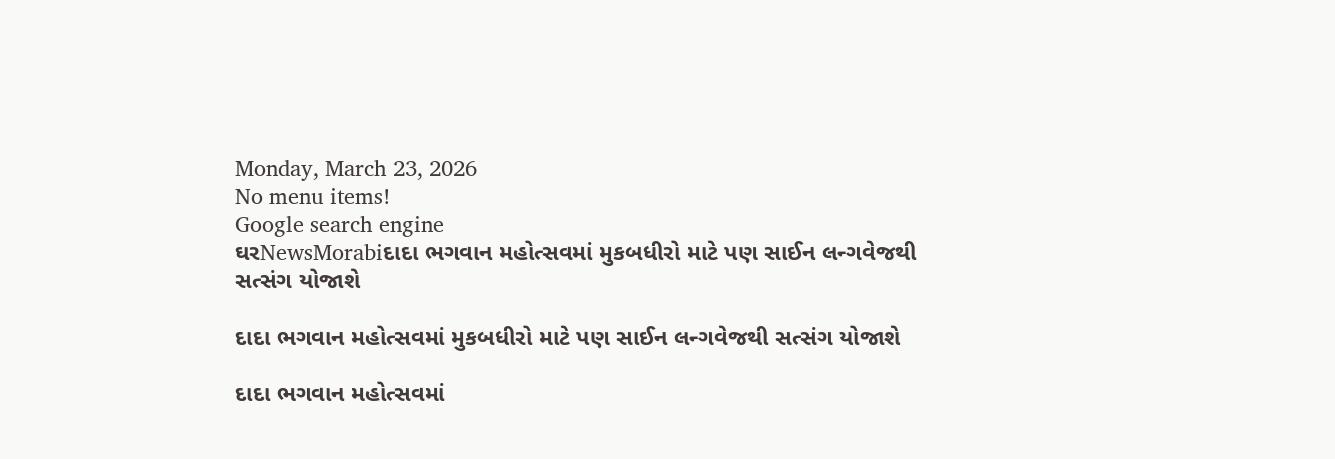Monday, March 23, 2026
No menu items!
Google search engine
ઘરNewsMorabiદાદા ભગવાન મહોત્સવમાં મુકબધીરો માટે પણ સાઈન લન્ગવેજથી સત્સંગ યોજાશે

દાદા ભગવાન મહોત્સવમાં મુકબધીરો માટે પણ સાઈન લન્ગવેજથી સત્સંગ યોજાશે

દાદા ભગવાન મહોત્સવમાં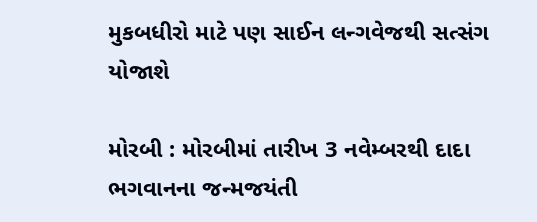મુકબધીરો માટે પણ સાઈન લન્ગવેજથી સત્સંગ યોજાશે

મોરબી : મોરબીમાં તારીખ 3 નવેમ્બરથી દાદા ભગવાનના જન્મજયંતી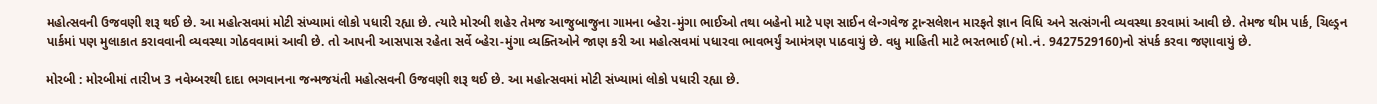મહોત્સવની ઉજવણી શરૂ થઈ છે. આ મહોત્સવમાં મોટી સંખ્યામાં લોકો પધારી રહ્યા છે. ત્યારે મોરબી શહેર તેમજ આજુબાજુના ગામના બ્હેરા-મુંગા ભાઈઓ તથા બહેનો માટે પણ સાઈન લેન્ગવેજ ટ્રાન્સલેશન મારફતે જ્ઞાન વિધિ અને સત્સંગની વ્યવસ્થા કરવામાં આવી છે. તેમજ થીમ પાર્ક, ચિલ્ડ્રન પાર્કમાં પણ મુલાકાત કરાવવાની વ્યવસ્થા ગોઠવવામાં આવી છે. તો આપની આસપાસ રહેતા સર્વે બ્હેરા-મુંગા વ્યક્તિઓને જાણ કરી આ મહોત્સવમાં પધારવા ભાવભર્યું આમંત્રણ પાઠવાયું છે. વધુ માહિતી માટે ભરતભાઈ (મો.નં. 9427529160)નો સંપર્ક કરવા જણાવાયું છે.

મોરબી : મોરબીમાં તારીખ 3 નવેમ્બરથી દાદા ભગવાનના જન્મજયંતી મહોત્સવની ઉજવણી શરૂ થઈ છે. આ મહોત્સવમાં મોટી સંખ્યામાં લોકો પધારી રહ્યા છે.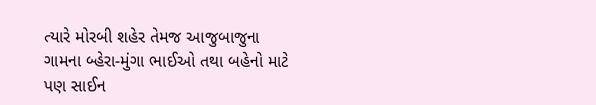ત્યારે મોરબી શહેર તેમજ આજુબાજુના ગામના બ્હેરા-મુંગા ભાઈઓ તથા બહેનો માટે પણ સાઈન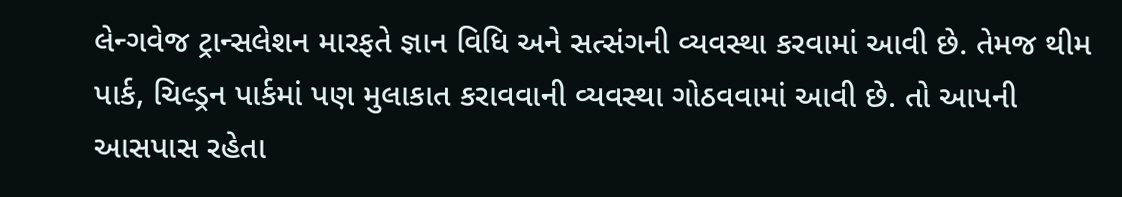લેન્ગવેજ ટ્રાન્સલેશન મારફતે જ્ઞાન વિધિ અને સત્સંગની વ્યવસ્થા કરવામાં આવી છે. તેમજ થીમ પાર્ક, ચિલ્ડ્રન પાર્કમાં પણ મુલાકાત કરાવવાની વ્યવસ્થા ગોઠવવામાં આવી છે. તો આપની આસપાસ રહેતા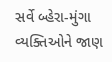સર્વે બ્હેરા-મુંગા વ્યક્તિઓને જાણ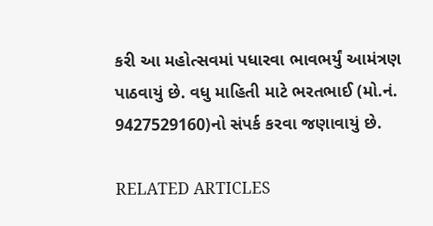કરી આ મહોત્સવમાં પધારવા ભાવભર્યું આમંત્રણ પાઠવાયું છે. વધુ માહિતી માટે ભરતભાઈ (મો.નં. 9427529160)નો સંપર્ક કરવા જણાવાયું છે.

RELATED ARTICLES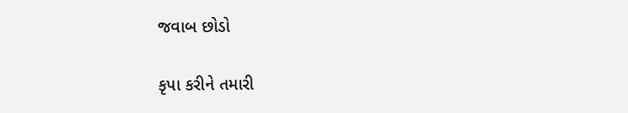જવાબ છોડો

કૃપા કરીને તમારી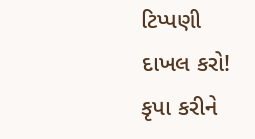ટિપ્પણી દાખલ કરો!
કૃપા કરીને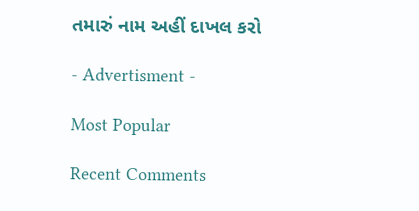તમારું નામ અહીં દાખલ કરો

- Advertisment -

Most Popular

Recent Comments